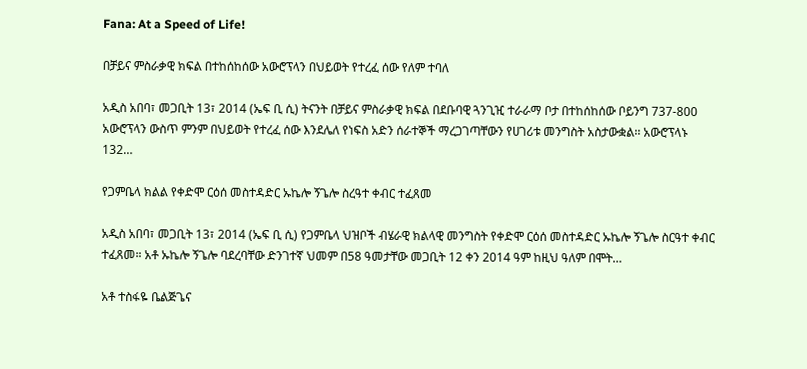Fana: At a Speed of Life!

በቻይና ምስራቃዊ ክፍል በተከሰከሰው አውሮፕላን በህይወት የተረፈ ሰው የለም ተባለ

አዲስ አበባ፣ መጋቢት 13፣ 2014 (ኤፍ ቢ ሲ) ትናንት በቻይና ምስራቃዊ ክፍል በደቡባዊ ጓንጊዢ ተራራማ ቦታ በተከሰከሰው ቦይንግ 737-800 አውሮፕላን ውስጥ ምንም በህይወት የተረፈ ሰው እንደሌለ የነፍስ አድን ሰራተኞች ማረጋገጣቸውን የሀገሪቱ መንግስት አስታውቋል፡፡ አውሮፕላኑ 132…

የጋምቤላ ክልል የቀድሞ ርዕሰ መስተዳድር ኡኬሎ ኝጌሎ ስረዓተ ቀብር ተፈጸመ

አዲስ አበባ፣ መጋቢት 13፣ 2014 (ኤፍ ቢ ሲ) የጋምቤላ ህዝቦች ብሄራዊ ክልላዊ መንግስት የቀድሞ ርዕሰ መስተዳድር ኡኬሎ ኝጌሎ ስርዓተ ቀብር ተፈጸመ። አቶ ኡኬሎ ኝጌሎ ባደረባቸው ድንገተኛ ህመም በ58 ዓመታቸው መጋቢት 12 ቀን 2014 ዓም ከዚህ ዓለም በሞት…

አቶ ተስፋዬ ቤልጅጌና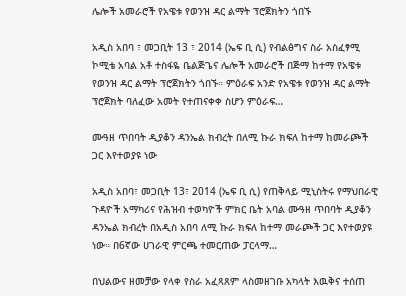ሌሎች አመራሮች የአዌቱ የወንዝ ዳር ልማት ፕሮጀክትን ጎበኙ

አዲስ አበባ ፣ መጋቢት 13 ፣ 2014 (ኤፍ ቢ ሲ) የብልፅግና ስራ አስፈፃሚ ኮሚቴ አባል አቶ ተስፋዬ ቤልጅጌና ሌሎች አመራሮች በጅማ ከተማ የአዌቱ የወንዝ ዳር ልማት ፕሮጀክትን ጎበኙ። ምዕራፍ አንድ የአዌቱ የወንዝ ዳር ልማት ፕሮጀክት ባለፈው አመት የተጠናቀቀ ስሆን ምዕራፍ…

ሙዓዘ ጥበባት ዲያቆን ዳንኤል ክብረት በለሚ ኩራ ክፍለ ከተማ ከመራጮች ጋር እየተወያዩ ነው

አዲስ አበባ፣ መጋቢት 13፣ 2014 (ኤፍ ቢ ሲ) የጠቅላይ ሚኒስትሩ የማህበራዊ ጉዳዮች አማካሪና የሕዝብ ተወካዮች ምክር ቤት አባል ሙዓዘ ጥበባት ዲያቆን ዳንኤል ክብረት በአዲስ አበባ ለሚ ኩራ ክፍለ ከተማ መራጮች ጋር እየተወያዩ ነው። በ6ኛው ሀገራዊ ምርጫ ተመርጠው ፓርላማ…

በህልውና ዘመቻው የላቀ የስራ አፈጻጸም ላስመዘገቡ አካላት እዉቅና ተሰጠ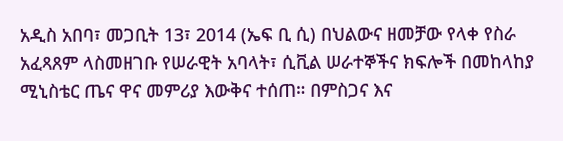አዲስ አበባ፣ መጋቢት 13፣ 2014 (ኤፍ ቢ ሲ) በህልውና ዘመቻው የላቀ የስራ አፈጻጸም ላስመዘገቡ የሠራዊት አባላት፣ ሲቪል ሠራተኞችና ክፍሎች በመከላከያ ሚኒስቴር ጤና ዋና መምሪያ እውቅና ተሰጠ። በምስጋና እና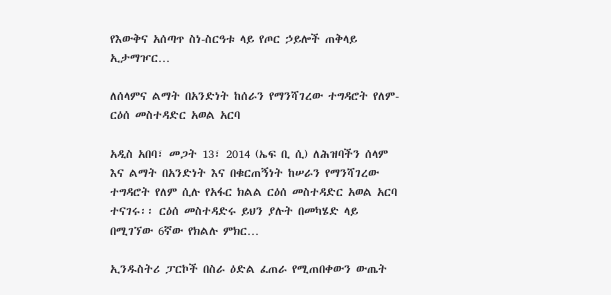የእውቅና አሰጣጥ ስነ-ስርዓቱ ላይ የጦር ኃይሎች ጠቅላይ ኢታማዦር…

ለሰላምና ልማት በአንድነት ከሰራን የማንሻገረው ተግዳሮት የለም- ርዕሰ መስተዳድር አወል አርባ

አዲስ አበባ፣ መጋት 13፣ 2014 (ኤፍ ቢ ሲ) ለሕዝባችን ሰላም እና ልማት በአንድነት እና በቁርጠኝነት ከሠራን የማንሻገረው ተግዳሮት የለም ሲሉ የአፋር ክልል ርዕሰ መስተዳድር አወል አርባ ተናገሩ፡፡ ርዕሰ መስተዳድሩ ይህን ያሉት በመካሄድ ላይ በሚገኘው 6ኛው የክልሉ ምክር…

ኢንዱስትሪ ፓርኮች በስራ ዕድል ፈጠራ የሚጠበቀውን ውጤት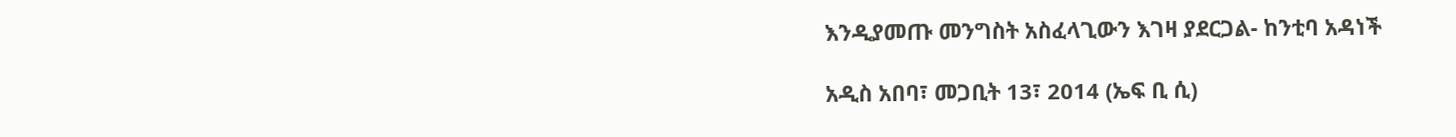እንዲያመጡ መንግስት አስፈላጊውን እገዛ ያደርጋል- ከንቲባ አዳነች

አዲስ አበባ፣ መጋቢት 13፣ 2014 (ኤፍ ቢ ሲ)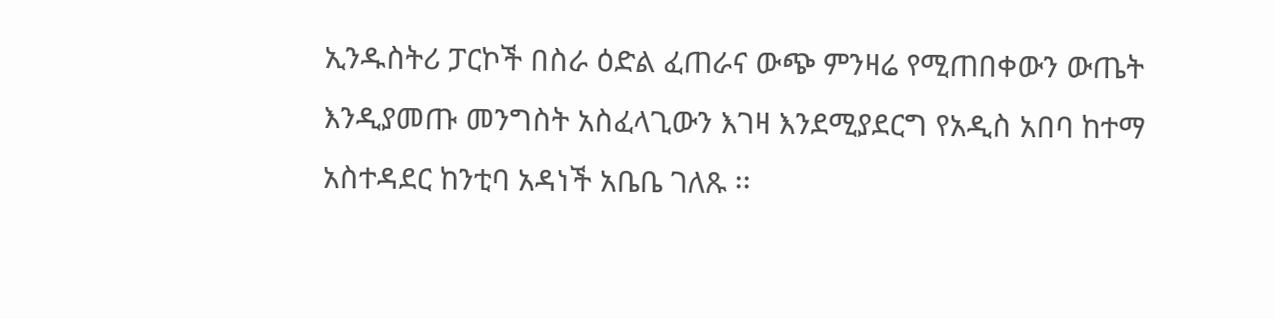ኢንዱስትሪ ፓርኮች በስራ ዕድል ፈጠራና ውጭ ምንዛሬ የሚጠበቀውን ውጤት እንዲያመጡ መንግስት አስፈላጊውን እገዛ እንደሚያደርግ የአዲስ አበባ ከተማ አስተዳደር ከንቲባ አዳነች አቤቤ ገለጹ ፡፡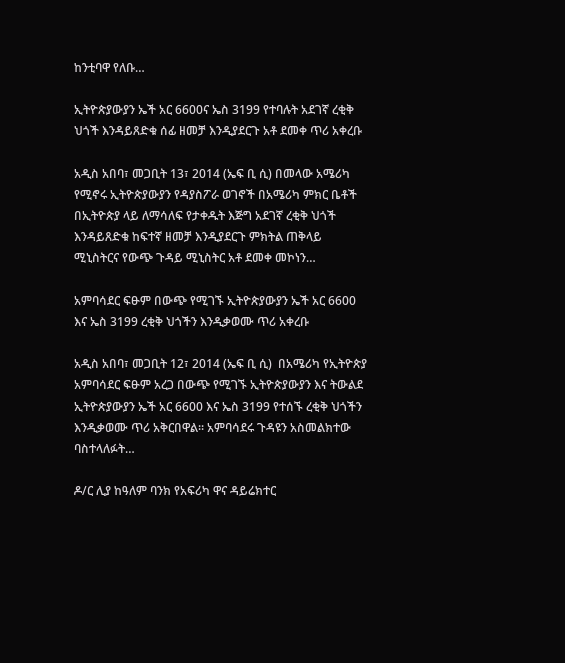ከንቲባዋ የለቡ…

ኢትዮጵያውያን ኤች አር 6600ና ኤስ 3199 የተባሉት አደገኛ ረቂቅ ህጎች እንዳይጸድቁ ሰፊ ዘመቻ እንዲያደርጉ አቶ ደመቀ ጥሪ አቀረቡ

አዲስ አበባ፣ መጋቢት 13፣ 2014 (ኤፍ ቢ ሲ) በመላው አሜሪካ የሚኖሩ ኢትዮጵያውያን የዳያስፖራ ወገኖች በአሜሪካ ምክር ቤቶች በኢትዮጵያ ላይ ለማሳለፍ የታቀዱት እጅግ አደገኛ ረቂቅ ህጎች እንዳይጸድቁ ከፍተኛ ዘመቻ እንዲያደርጉ ምክትል ጠቅላይ ሚኒስትርና የውጭ ጉዳይ ሚኒስትር አቶ ደመቀ መኮነን…

አምባሳደር ፍፁም በውጭ የሚገኙ ኢትዮጵያውያን ኤች አር 6600 እና ኤስ 3199 ረቂቅ ህጎችን እንዲቃወሙ ጥሪ አቀረቡ

አዲስ አበባ፣ መጋቢት 12፣ 2014 (ኤፍ ቢ ሲ)  በአሜሪካ የኢትዮጵያ አምባሳደር ፍፁም አረጋ በውጭ የሚገኙ ኢትዮጵያውያን እና ትውልደ ኢትዮጵያውያን ኤች አር 6600 እና ኤስ 3199 የተሰኙ ረቂቅ ህጎችን እንዲቃወሙ ጥሪ አቅርበዋል፡፡ አምባሳደሩ ጉዳዩን አስመልክተው ባስተላለፉት…

ዶ/ር ሊያ ከዓለም ባንክ የአፍሪካ ዋና ዳይሬክተር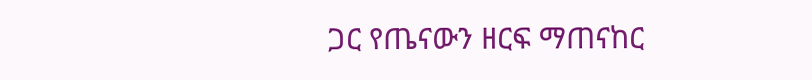ጋር የጤናውን ዘርፍ ማጠናከር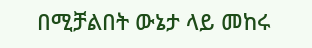በሚቻልበት ውኔታ ላይ መከሩ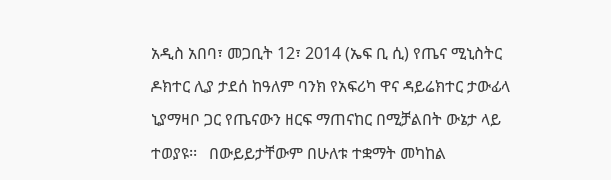አዲስ አበባ፣ መጋቢት 12፣ 2014 (ኤፍ ቢ ሲ) የጤና ሚኒስትር ዶክተር ሊያ ታደሰ ከዓለም ባንክ የአፍሪካ ዋና ዳይሬክተር ታውፊላ ኒያማዛቦ ጋር የጤናውን ዘርፍ ማጠናከር በሚቻልበት ውኔታ ላይ ተወያዩ፡፡   በውይይታቸውም በሁለቱ ተቋማት መካከል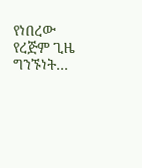የነበረው የረጅም ጊዜ ግንኙነት…